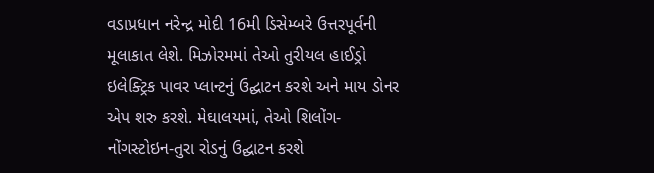વડાપ્રધાન નરેન્દ્ર મોદી 16મી ડિસેમ્બરે ઉત્તરપૂર્વની મૂલાકાત લેશે. મિઝોરમમાં તેઓ તુરીયલ હાઈડ્રો ઇલેક્ટ્રિક પાવર પ્લાન્ટનું ઉદ્ઘાટન કરશે અને માય ડોનર એપ શરુ કરશે. મેઘાલયમાં, તેઓ શિલોંગ-નોંગસ્ટોઇન-તુરા રોડનું ઉદ્ઘાટન કરશે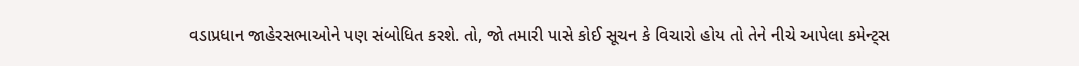વડાપ્રધાન જાહેરસભાઓને પણ સંબોધિત કરશે. તો, જો તમારી પાસે કોઈ સૂચન કે વિચારો હોય તો તેને નીચે આપેલા કમેન્ટ્સ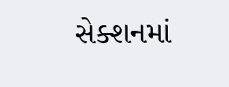સેક્શનમાં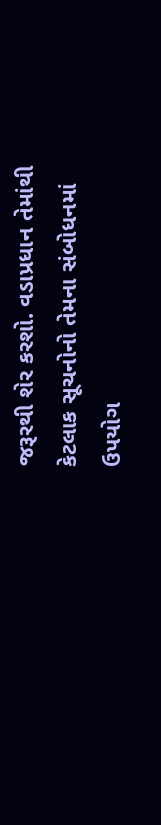જરૂરથી શેર કરશો. વડાપ્રધાન તેમાંથી કેટલાક સૂચનોનો તેમના સંબોધનમાં ઉપયોગ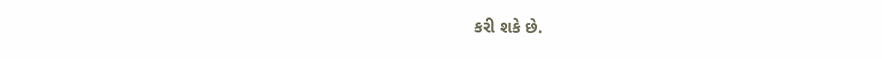કરી શકે છે.